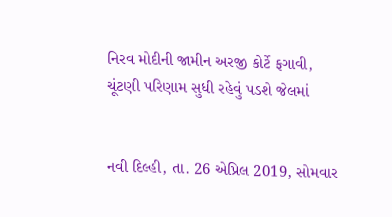નિરવ મોદીની જામીન અરજી કોર્ટે ફગાવી, ચૂંટણી પરિણામ સુધી રહેવું પડશે જેલમાં


નવી દિલ્હી, તા. 26 એપ્રિલ 2019, સોમવાર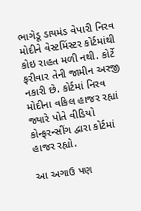ભાગેડૂ ડાયમંડ વેપારી નિરવ મોદીને વેસ્ટમિંસ્ટર કોર્ટમાંથી કોઇ રાહત મળી નથી. કોર્ટે ફરીવાર તેની જામીન અરજી નકારી છે. કોર્ટમાં નિરવ મોદીના વકિલ હાજર રહ્યાં જ્યારે પોતે વીડિયો કોન્ફરન્સીંગ દ્વારા કોર્ટમાં હાજર રહ્યો.

આ અગાઉ પણ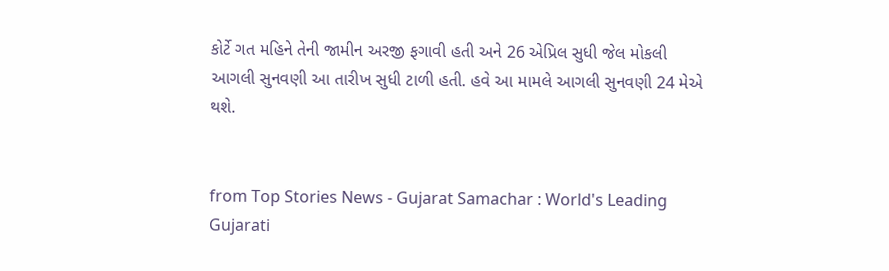કોર્ટે ગત મહિને તેની જામીન અરજી ફગાવી હતી અને 26 એપ્રિલ સુધી જેલ મોકલી આગલી સુનવણી આ તારીખ સુધી ટાળી હતી. હવે આ મામલે આગલી સુનવણી 24 મેએ થશે.


from Top Stories News - Gujarat Samachar : World's Leading Gujarati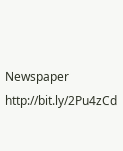Newspaper http://bit.ly/2Pu4zCd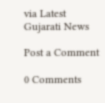via Latest Gujarati News

Post a Comment

0 Comments